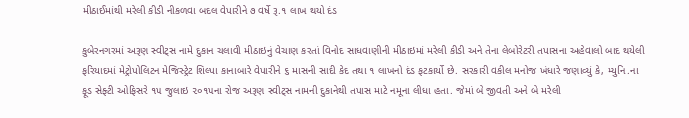મીઠાઈમાંથી મરેલી કીડી નીકળવા બદલ વેપારીને ૭ વર્ષે રૂ.૧ લાખ થયો દંડ

કુબેરનગરમાં અરૂણ સ્વીટ્‌સ નામે દુકાન ચલાવી મીઠાઇનું વેચાણ કરતાં વિનોદ સાધવાણીની મીઠાઇમાં મરેલી કીડી અને તેના લેબોરેટરી તપાસના અહેવાલો બાદ થયેલી ફરિયાદમાં મેટ્રોપોલિટન મેજિસ્ટ્રેટ શિલ્પા કાનાબારે વેપારીને ૬ માસની સાદી કેદ તથા ૧ લાખનો દંડ ફટકાર્યો છે. સરકારી વકીલ મનોજ ખંધારે જણાવ્યું કે, મ્યુનિ.ના ફૂડ સેફ્ટી ઓફિસરે ૧૫ જુલાઇ ૨૦૧૫ના રોજ અરૂણ સ્વીટ્‌સ નામની દુકાનેથી તપાસ માટે નમૂના લીધા હતા. જેમાં બે જીવતી અને બે મરેલી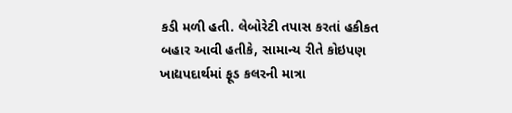કડી મળી હતી. લેબોરેટી તપાસ કરતાં હકીકત બહાર આવી હતીકે, સામાન્ય રીતે કોઇપણ ખાદ્યપદાર્થમાં ફૂડ કલરની માત્રા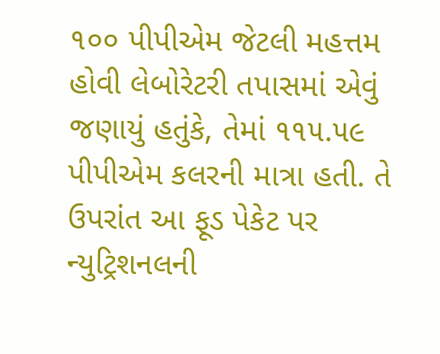૧૦૦ પીપીએમ જેટલી મહત્તમ હોવી લેબોરેટરી તપાસમાં એવું જણાયું હતુંકે, તેમાં ૧૧૫.૫૯ પીપીએમ કલરની માત્રા હતી. તે ઉપરાંત આ ફૂડ પેકેટ પર ન્યુટ્રિશનલની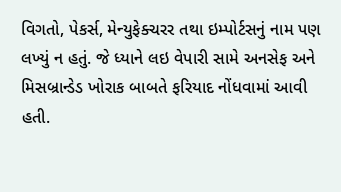વિગતો, પેકર્સ, મેન્યુફેક્ચરર તથા ઇમ્પોર્ટસનું નામ પણ લખ્યું ન હતું. જે ધ્યાને લઇ વેપારી સામે અનસેફ અને મિસબ્રાન્ડેડ ખોરાક બાબતે ફરિયાદ નોંધવામાં આવી હતી.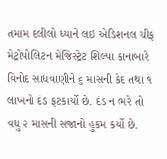તમામ દલીલો ધ્યાને લઇ એડિશનલ ચીફ મેટ્રોપોલિટન મેજિસ્ટ્રેટ શિલ્પા કાનાબારે વિનોદ સાધવાણીને ૬ માસની કેદ તથા ૧ લાખનો દંડ ફટકાર્યો છે. દંડ ન ભરે તો વધુ ૨ માસની સજાનો હુકમ કર્યો છે.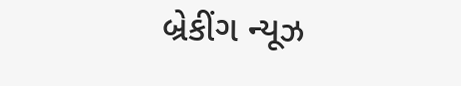બ્રેકીંગ ન્યૂઝ